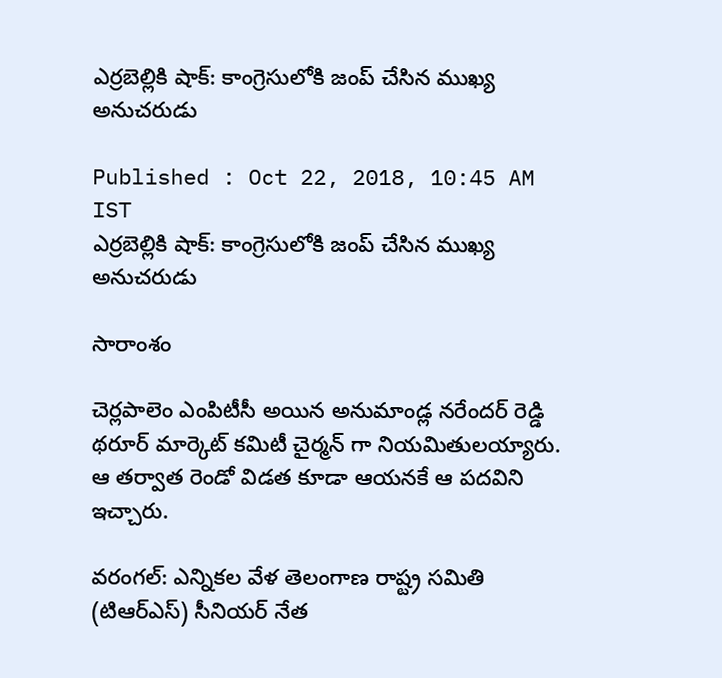ఎర్రబెల్లికి షాక్: కాంగ్రెసులోకి జంప్ చేసిన ముఖ్య అనుచరుడు

Published : Oct 22, 2018, 10:45 AM IST
ఎర్రబెల్లికి షాక్: కాంగ్రెసులోకి జంప్ చేసిన ముఖ్య అనుచరుడు

సారాంశం

చెర్లపాలెం ఎంపిటీసీ అయిన అనుమాండ్ల నరేందర్ రెడ్డి థరూర్ మార్కెట్ కమిటీ చైర్మన్ గా నియమితులయ్యారు. ఆ తర్వాత రెండో విడత కూడా ఆయనకే ఆ పదవిని ఇచ్చారు.

వరంగల్: ఎన్నికల వేళ తెలంగాణ రాష్ట్ర సమితి (టిఆర్ఎస్) సీనియర్ నేత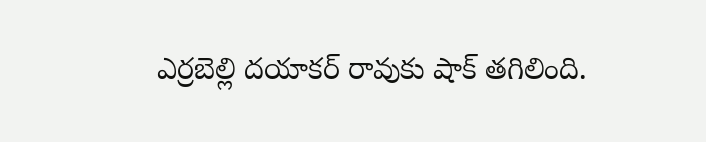ఎర్రబెల్లి దయాకర్ రావుకు షాక్ తగిలింది.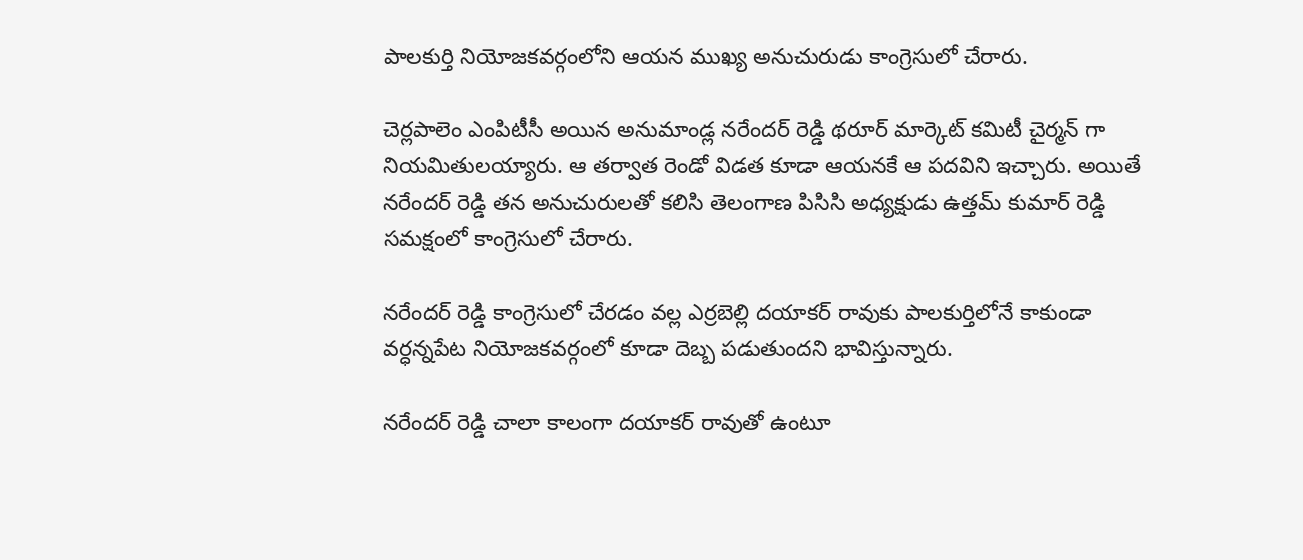పాలకుర్తి నియోజకవర్గంలోని ఆయన ముఖ్య అనుచురుడు కాంగ్రెసులో చేరారు.

చెర్లపాలెం ఎంపిటీసీ అయిన అనుమాండ్ల నరేందర్ రెడ్డి థరూర్ మార్కెట్ కమిటీ చైర్మన్ గా నియమితులయ్యారు. ఆ తర్వాత రెండో విడత కూడా ఆయనకే ఆ పదవిని ఇచ్చారు. అయితే నరేందర్ రెడ్డి తన అనుచురులతో కలిసి తెలంగాణ పిసిసి అధ్యక్షుడు ఉత్తమ్ కుమార్ రెడ్డి సమక్షంలో కాంగ్రెసులో చేరారు.

నరేందర్ రెడ్డి కాంగ్రెసులో చేరడం వల్ల ఎర్రబెల్లి దయాకర్ రావుకు పాలకుర్తిలోనే కాకుండా వర్ధన్నపేట నియోజకవర్గంలో కూడా దెబ్బ పడుతుందని భావిస్తున్నారు.

నరేందర్ రెడ్డి చాలా కాలంగా దయాకర్ రావుతో ఉంటూ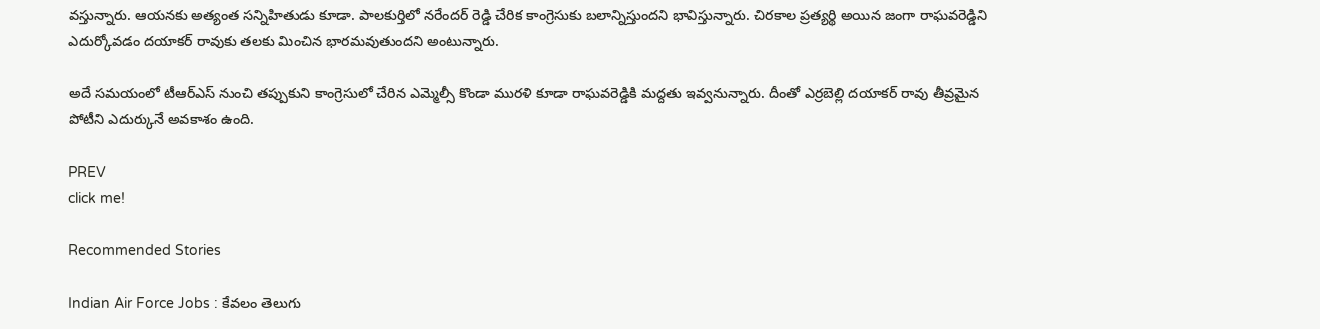వస్తున్నారు. ఆయనకు అత్యంత సన్నిహితుడు కూడా. పాలకుర్తిలో నరేందర్ రెడ్డి చేరిక కాంగ్రెసుకు బలాన్నిస్తుందని భావిస్తున్నారు. చిరకాల ప్రత్యర్థి అయిన జంగా రాఘవరెడ్డిని ఎదుర్కోవడం దయాకర్ రావుకు తలకు మించిన భారమవుతుందని అంటున్నారు.

అదే సమయంలో టీఆర్ఎస్ నుంచి తప్పుకుని కాంగ్రెసులో చేరిన ఎమ్మెల్సీ కొండా మురళి కూడా రాఘవరెడ్డికి మద్దతు ఇవ్వనున్నారు. దీంతో ఎర్రబెల్లి దయాకర్ రావు తీవ్రమైన పోటీని ఎదుర్కునే అవకాశం ఉంది.

PREV
click me!

Recommended Stories

Indian Air Force Jobs : కేవలం తెలుగు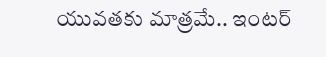యువతకు మాత్రమే.. ఇంటర్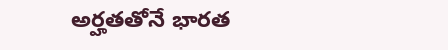అర్హతతోనే భారత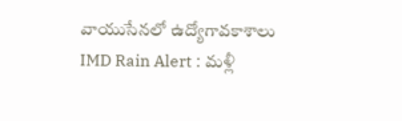వాయుసేనలో ఉద్యోగావకాశాలు
IMD Rain Alert : మళ్లీ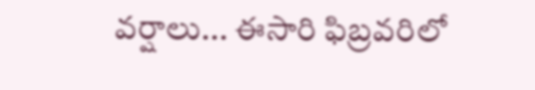వర్షాలు... ఈసారి ఫిబ్రవరిలో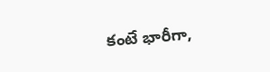కంటే భారీగా,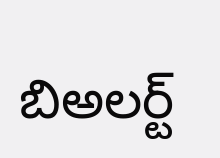బిఅలర్ట్